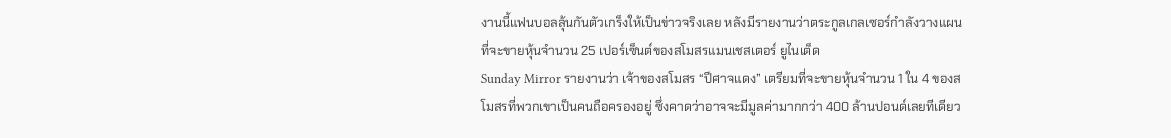งานนี้แฟนบอลลุ้นกันตัวเกร็งให้เป็นข่าวจริงเลย หลังมีรายงานว่าตระกูลเกลเซอร์กำลังวางแผนที่จะขายหุ้นจำนวน 25 เปอร์เซ็นต์ของสโมสรแมนเชสเตอร์ ยูไนเต็ด
Sunday Mirror รายงานว่า เจ้าของสโมสร “ปีศาจแดง” เตรียมที่จะขายหุ้นจำนวน 1 ใน 4 ของสโมสรที่พวกเขาเป็นคนถือครองอยู่ ซึ่งคาดว่าอาจจะมีมูลค่ามากกว่า 400 ล้านปอนด์เลยทีเดียว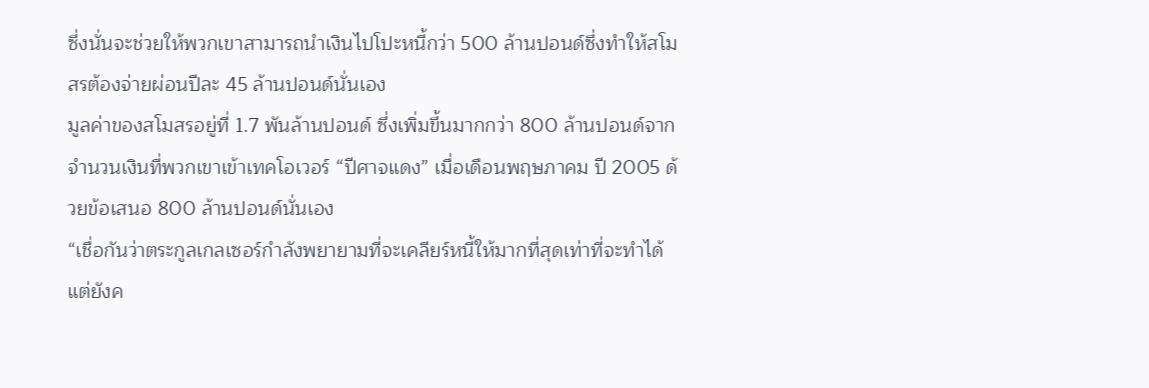ซึ่งนั่นจะช่วยให้พวกเขาสามารถนำเงินไปโปะหนี้กว่า 500 ล้านปอนด์ซึ่งทำให้สโมสรต้องจ่ายผ่อนปีละ 45 ล้านปอนด์นั่นเอง
มูลค่าของสโมสรอยู่ที่ 1.7 พันล้านปอนด์ ซึ่งเพิ่มขึ้นมากกว่า 800 ล้านปอนด์จากจำนวนเงินที่พวกเขาเข้าเทคโอเวอร์ “ปีศาจแดง” เมื่อเดือนพฤษภาคม ปี 2005 ด้วยข้อเสนอ 800 ล้านปอนด์นั่นเอง
“เชื่อกันว่าตระกูลเกลเซอร์กำลังพยายามที่จะเคลียร์หนี้ให้มากที่สุดเท่าที่จะทำได้ แต่ยังค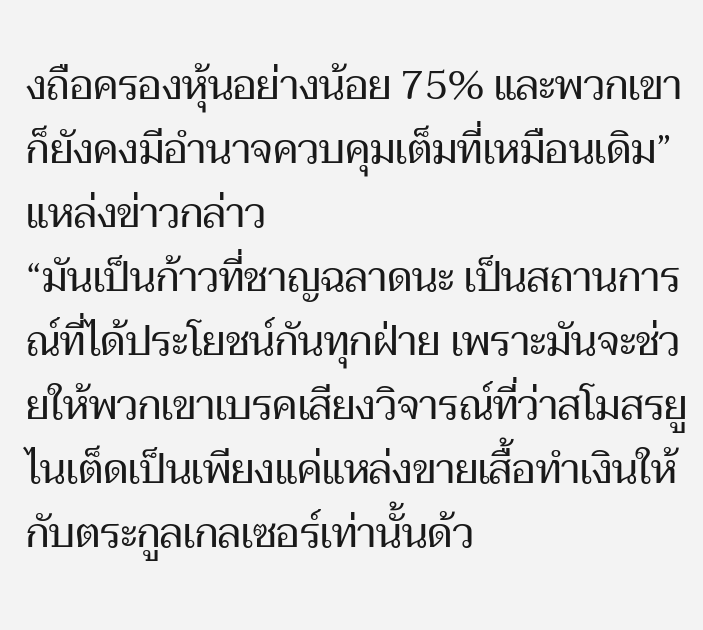งถือครองหุ้นอย่างน้อย 75% และพวกเขาก็ยังคงมีอำนาจควบคุมเต็มที่เหมือนเดิม” แหล่งข่าวกล่าว
“มันเป็นก้าวที่ชาญฉลาดนะ เป็นสถานการณ์ที่ได้ประโยชน์กันทุกฝ่าย เพราะมันจะช่วยให้พวกเขาเบรคเสียงวิจารณ์ที่ว่าสโมสรยูไนเต็ดเป็นเพียงแค่แหล่งขายเสื้อทำเงินให้กับตระกูลเกลเซอร์เท่านั้นด้ว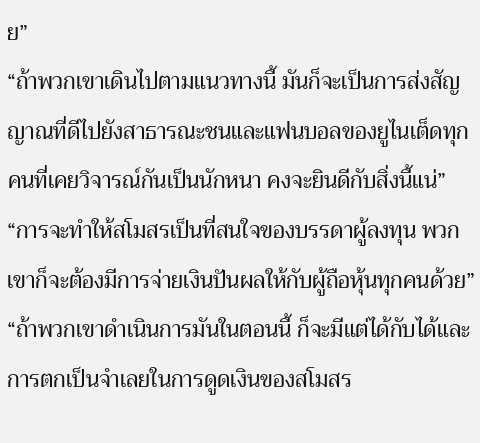ย”
“ถ้าพวกเขาเดินไปตามแนวทางนี้ มันก็จะเป็นการส่งสัญญาณที่ดีไปยังสาธารณะชนและแฟนบอลของยูไนเต็ดทุกคนที่เคยวิจารณ์กันเป็นนักหนา คงจะยินดีกับสิ่งนี้แน่”
“การจะทำให้สโมสรเป็นที่สนใจของบรรดาผู้ลงทุน พวกเขาก็จะต้องมีการจ่ายเงินปันผลให้กับผู้ถือหุ้นทุกคนด้วย”
“ถ้าพวกเขาดำเนินการมันในตอนนี้ ก็จะมีแต่ได้กับได้และการตกเป็นจำเลยในการดูดเงินของสโมสร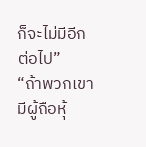ก็จะไม่มีอีกต่อไป”
“ถ้าพวกเขามีผู้ถือหุ้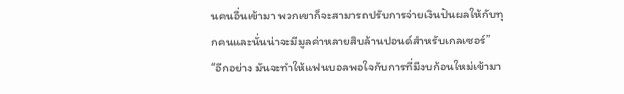นคนอื่นเข้ามา พวกเขาก็จะสามารถปรับการจ่ายเงินปันผลให้กับทุกคนและนั่นน่าจะมีมูลค่าหลายสิบล้านปอนด์สำหรับเกลเซอร์”
“อีกอย่าง มันจะทำให้แฟนบอลพอใจกับการที่มีงบก้อนใหม่เข้ามา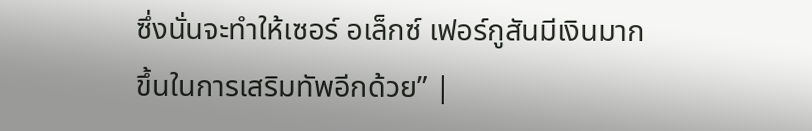ซึ่งนั่นจะทำให้เซอร์ อเล็กซ์ เฟอร์กูสันมีเงินมากขึ้นในการเสริมทัพอีกด้วย” |